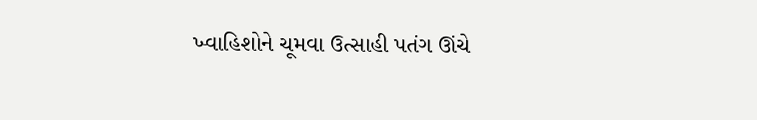ખ્વાહિશોને ચૂમવા ઉત્સાહી પતંગ ઊંચે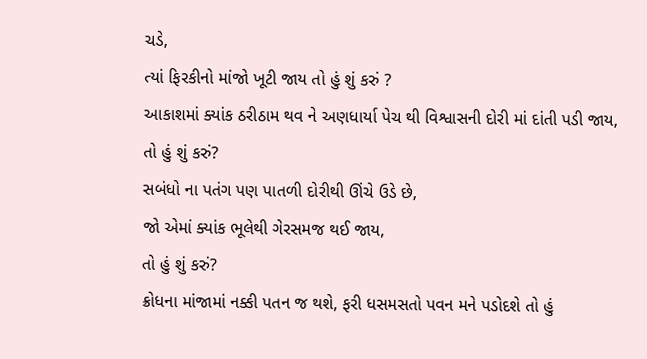ચડે,
ત્યાં ફિરકીનો માંજો ખૂટી જાય તો હું શું કરું ?
આકાશમાં ક્યાંક ઠરીઠામ થવ ને અણધાર્યા પેચ થી વિશ્વાસની દોરી માં દાંતી પડી જાય,
તો હું શું કરું?
સબંધો ના પતંગ પણ પાતળી દોરીથી ઊંચે ઉડે છે,
જો એમાં ક્યાંક ભૂલેથી ગેરસમજ થઈ જાય,
તો હું શું કરું?
ક્રોધના માંજામાં નક્કી પતન જ થશે, ફરી ધસમસતો પવન મને પડોદશે તો હું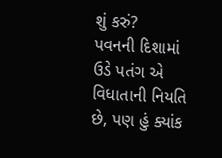શું કરું?
પવનની દિશામાં ઉડે પતંગ એ વિધાતાની નિયતિ છે, પણ હું ક્યાંક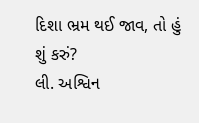દિશા ભ્રમ થઈ જાવ, તો હું શું કરું?
લી. અશ્વિન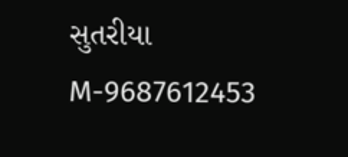સુતરીયા
M-9687612453